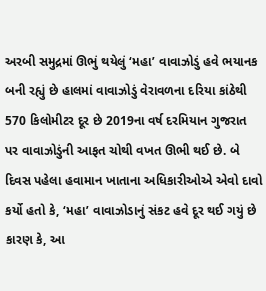અરબી સમુદ્રમાં ઊભું થયેલું ‘મહા’ વાવાઝોડું હવે ભયાનક બની રહ્યું છે હાલમાં વાવાઝોડું વેરાવળના દરિયા કાંઠેથી 570 કિલોમીટર દૂર છે 2019ના વર્ષ દરમિયાન ગુજરાત પર વાવાઝોડુંની આફત ચોથી વખત ઊભી થઈ છે. બે દિવસ પહેલા હવામાન ખાતાના અધિકારીઓએ એવો દાવો કર્યો હતો કે, ‘મહા’ વાવાઝોડાનું સંકટ હવે દૂર થઈ ગયું છે કારણ કે, આ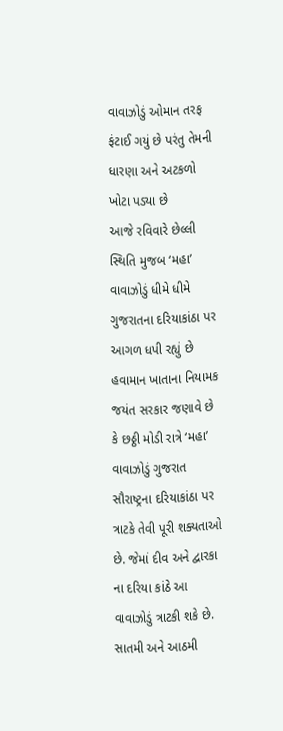વાવાઝોડું ઓમાન તરફ ફંટાઈ ગયું છે પરંતુ તેમની ધારણા અને અટકળો ખોટા પડ્યા છે
આજે રવિવારે છેલ્લી સ્થિતિ મુજબ ‘મહા’ વાવાઝોડું ધીમે ધીમે ગુજરાતના દરિયાકાંઠા પર આગળ ધપી રહ્યું છે હવામાન ખાતાના નિયામક જયંત સરકાર જણાવે છે કે છઠ્ઠી મોડી રાત્રે ‘મહા’ વાવાઝોડું ગુજરાત સૌરાષ્ટ્રના દરિયાકાંઠા પર ત્રાટકે તેવી પૂરી શક્યતાઓ છે. જેમાં દીવ અને દ્વારકા ના દરિયા કાંઠે આ વાવાઝોડું ત્રાટકી શકે છે. સાતમી અને આઠમી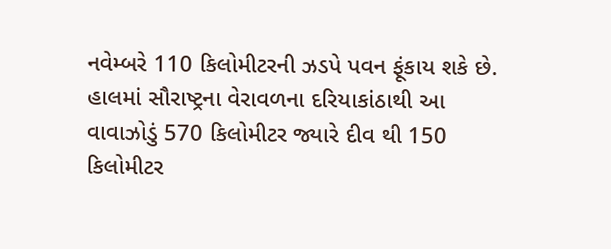નવેમ્બરે 110 કિલોમીટરની ઝડપે પવન ફૂંકાય શકે છે.
હાલમાં સૌરાષ્ટ્રના વેરાવળના દરિયાકાંઠાથી આ વાવાઝોડું 570 કિલોમીટર જ્યારે દીવ થી 150 કિલોમીટર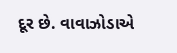દૂર છે. વાવાઝોડાએ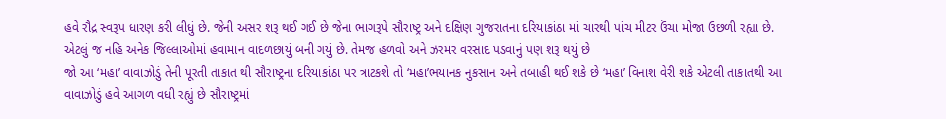હવે રૌદ્ર સ્વરૂપ ધારણ કરી લીધું છે. જેની અસર શરૂ થઈ ગઈ છે જેના ભાગરૂપે સૌરાષ્ટ્ર અને દક્ષિણ ગુજરાતના દરિયાકાંઠા માં ચારથી પાંચ મીટર ઉંચા મોજા ઉછળી રહ્યા છે. એટલું જ નહિ અનેક જિલ્લાઓમાં હવામાન વાદળછાયું બની ગયું છે. તેમજ હળવો અને ઝરમર વરસાદ પડવાનું પણ શરૂ થયું છે
જો આ ‘મહા’ વાવાઝોડું તેની પૂરતી તાકાત થી સૌરાષ્ટ્રના દરિયાકાંઠા પર ત્રાટકશે તો ‘મહા’ભયાનક નુકસાન અને તબાહી થઈ શકે છે ‘મહા’ વિનાશ વેરી શકે એટલી તાકાતથી આ વાવાઝોડું હવે આગળ વધી રહ્યું છે સૌરાષ્ટ્રમાં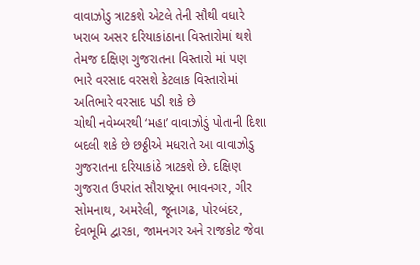વાવાઝોડુ ત્રાટકશે એટલે તેની સૌથી વધારે ખરાબ અસર દરિયાકાંઠાના વિસ્તારોમાં થશે તેમજ દક્ષિણ ગુજરાતના વિસ્તારો માં પણ ભારે વરસાદ વરસશે કેટલાક વિસ્તારોમાં અતિભારે વરસાદ પડી શકે છે
ચોથી નવેમ્બરથી ‘મહા’ વાવાઝોડું પોતાની દિશા બદલી શકે છે છઠ્ઠીએ મધરાતે આ વાવાઝોડુ ગુજરાતના દરિયાકાંઠે ત્રાટકશે છે. દક્ષિણ ગુજરાત ઉપરાંત સૌરાષ્ટ્રના ભાવનગર, ગીર સોમનાથ, અમરેલી, જૂનાગઢ, પોરબંદર, દેવભૂમિ દ્વારકા, જામનગર અને રાજકોટ જેવા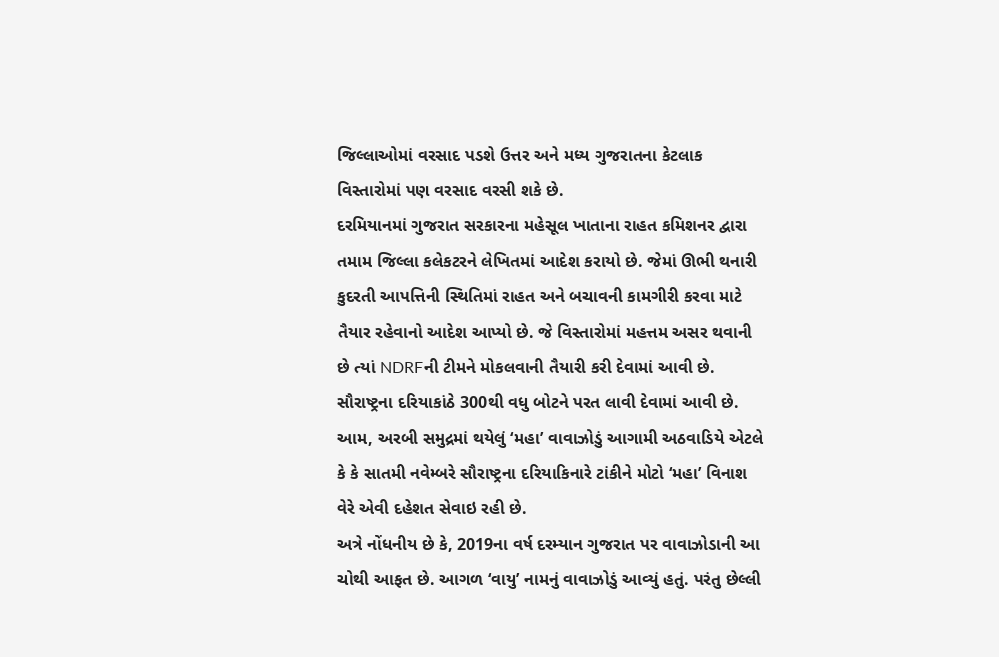જિલ્લાઓમાં વરસાદ પડશે ઉત્તર અને મધ્ય ગુજરાતના કેટલાક વિસ્તારોમાં પણ વરસાદ વરસી શકે છે.
દરમિયાનમાં ગુજરાત સરકારના મહેસૂલ ખાતાના રાહત કમિશનર દ્વારા તમામ જિલ્લા કલેકટરને લેખિતમાં આદેશ કરાયો છે. જેમાં ઊભી થનારી કુદરતી આપત્તિની સ્થિતિમાં રાહત અને બચાવની કામગીરી કરવા માટે તૈયાર રહેવાનો આદેશ આપ્યો છે. જે વિસ્તારોમાં મહત્તમ અસર થવાની છે ત્યાં NDRFની ટીમને મોકલવાની તૈયારી કરી દેવામાં આવી છે. સૌરાષ્ટ્રના દરિયાકાંઠે 300થી વધુ બોટને પરત લાવી દેવામાં આવી છે. આમ, અરબી સમુદ્રમાં થયેલું ‘મહા’ વાવાઝોડું આગામી અઠવાડિયે એટલે કે કે સાતમી નવેમ્બરે સૌરાષ્ટ્રના દરિયાકિનારે ટાંકીને મોટો ‘મહા’ વિનાશ વેરે એવી દહેશત સેવાઇ રહી છે.
અત્રે નોંધનીય છે કે, 2019ના વર્ષ દરમ્યાન ગુજરાત પર વાવાઝોડાની આ ચોથી આફત છે. આગળ ‘વાયુ’ નામનું વાવાઝોડું આવ્યું હતું. પરંતુ છેલ્લી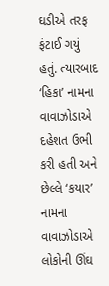ઘડીએ તરફ ફંટાઈ ગયું હતું. ત્યારબાદ ‘હિકા’ નામના વાવાઝોડાએ દહેશત ઉભી કરી હતી અને છેલ્લે ‘કયાર’ નામના વાવાઝોડાએ લોકોની ઊંઘ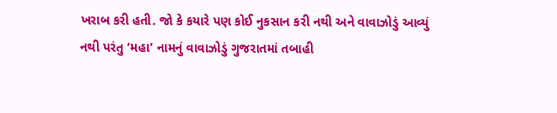ખરાબ કરી હતી. જો કે કયારે પણ કોઈ નુકસાન કરી નથી અને વાવાઝોડું આવ્યું નથી પરંતુ ‘મહા’ નામનું વાવાઝોડું ગુજરાતમાં તબાહી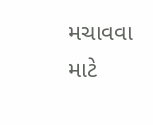મચાવવા માટે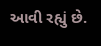આવી રહ્યું છે.